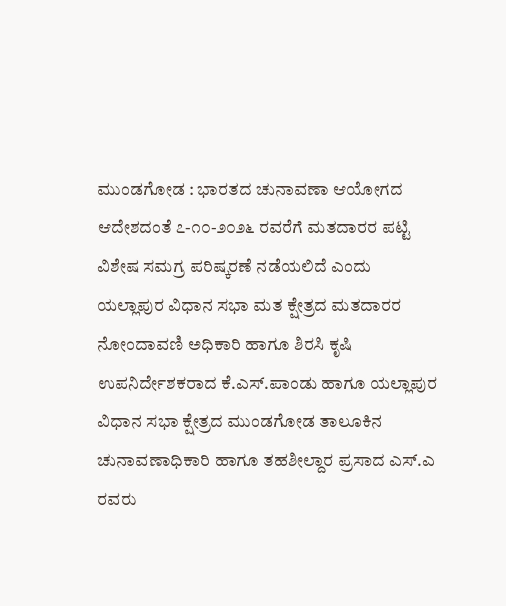ಮುಂಡಗೋಡ : ಭಾರತದ ಚುನಾವಣಾ ಆಯೋಗದ ಆದೇಶದಂತೆ ೭-೧೦-೨೦೨೬ ರವರೆಗೆ ಮತದಾರರ ಪಟ್ಟಿ ವಿಶೇಷ ಸಮಗ್ರ ಪರಿಷ್ಕರಣೆ ನಡೆಯಲಿದೆ ಎಂದು ಯಲ್ಲಾಪುರ ವಿಧಾನ ಸಭಾ ಮತ ಕ್ಷೇತ್ರದ ಮತದಾರರ ನೋಂದಾವಣಿ ಅಧಿಕಾರಿ ಹಾಗೂ ಶಿರಸಿ ಕೃಷಿ ಉಪನಿರ್ದೇಶಕರಾದ ಕೆ.ಎಸ್.ಪಾಂಡು ಹಾಗೂ ಯಲ್ಲಾಪುರ ವಿಧಾನ ಸಭಾ ಕ್ಷೇತ್ರದ ಮುಂಡಗೋಡ ತಾಲೂಕಿನ ಚುನಾವಣಾಧಿಕಾರಿ ಹಾಗೂ ತಹಶೀಲ್ದಾರ ಪ್ರಸಾದ ಎಸ್.ಎ ರವರು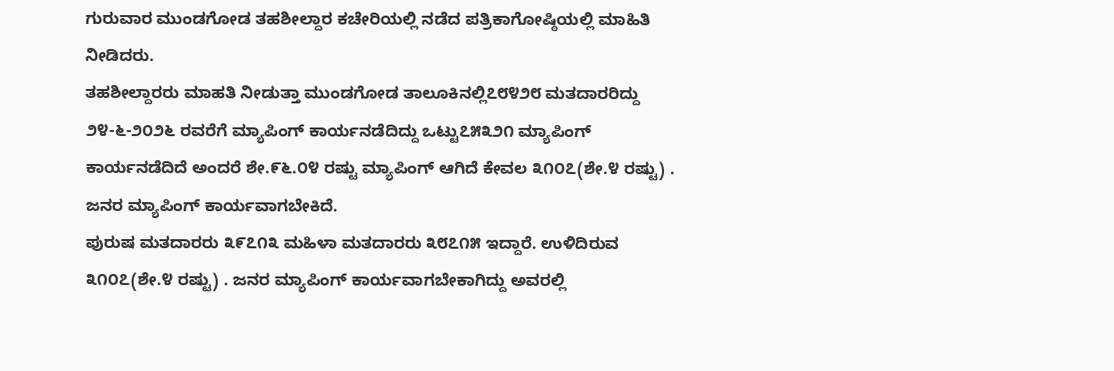ಗುರುವಾರ ಮುಂಡಗೋಡ ತಹಶೀಲ್ದಾರ ಕಚೇರಿಯಲ್ಲಿ ನಡೆದ ಪತ್ರಿಕಾಗೋಷ್ಠಿಯಲ್ಲಿ ಮಾಹಿತಿ ನೀಡಿದರು.
ತಹಶೀಲ್ದಾರರು ಮಾಹತಿ ನೀಡುತ್ತಾ ಮುಂಡಗೋಡ ತಾಲೂಕಿನಲ್ಲಿ೭೮೪೨೮ ಮತದಾರರಿದ್ದು ೨೪-೬-೨೦೨೬ ರವರೆಗೆ ಮ್ಯಾಪಿಂಗ್ ಕಾರ್ಯನಡೆದಿದ್ದು ಒಟ್ಟು೭೫೩೨೧ ಮ್ಯಾಪಿಂಗ್ ಕಾರ್ಯನಡೆದಿದೆ ಅಂದರೆ ಶೇ.೯೬.೦೪ ರಷ್ಟು ಮ್ಯಾಪಿಂಗ್ ಆಗಿದೆ ಕೇವಲ ೩೧೦೭(ಶೇ.೪ ರಷ್ಟು) . ಜನರ ಮ್ಯಾಪಿಂಗ್ ಕಾರ್ಯವಾಗಬೇಕಿದೆ.
ಪುರುಷ ಮತದಾರರು ೩೯೭೧೩ ಮಹಿಳಾ ಮತದಾರರು ೩೮೭೧೫ ಇದ್ದಾರೆ. ಉಳಿದಿರುವ ೩೧೦೭(ಶೇ.೪ ರಷ್ಟು) . ಜನರ ಮ್ಯಾಪಿಂಗ್ ಕಾರ್ಯವಾಗಬೇಕಾಗಿದ್ದು ಅವರಲ್ಲಿ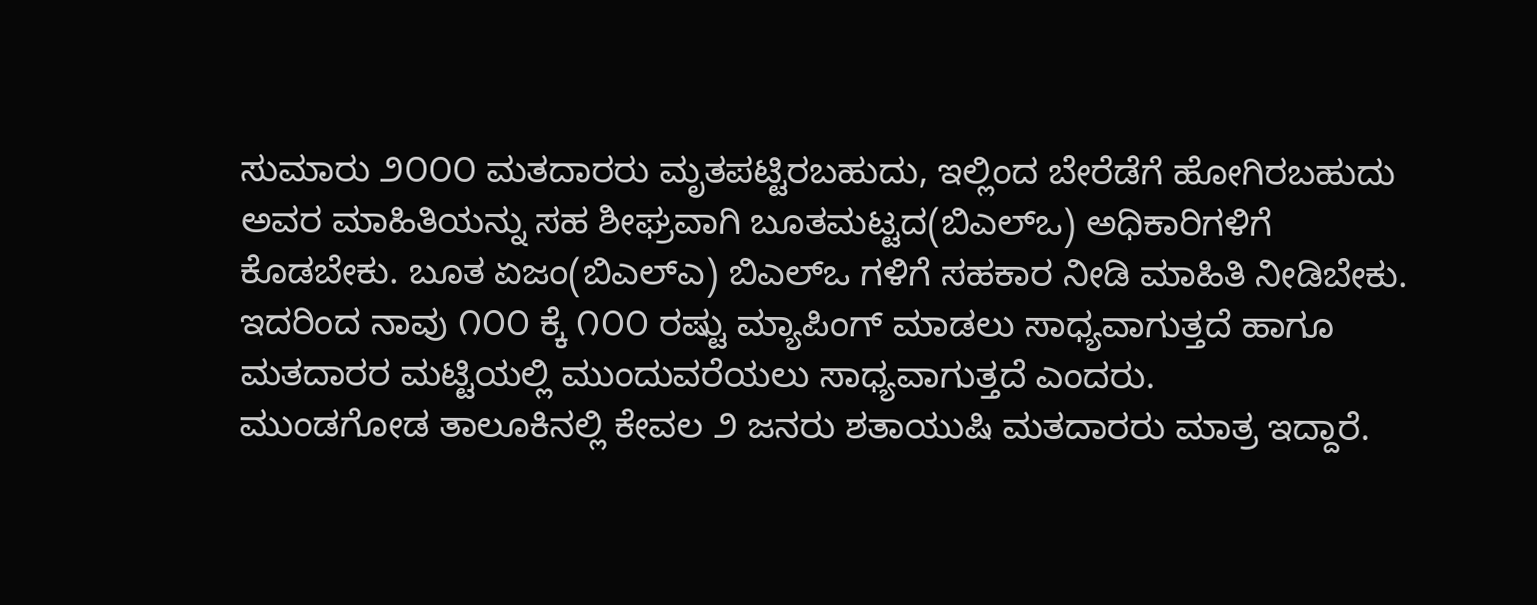ಸುಮಾರು ೨೦೦೦ ಮತದಾರರು ಮೃತಪಟ್ಟಿರಬಹುದು, ಇಲ್ಲಿಂದ ಬೇರೆಡೆಗೆ ಹೋಗಿರಬಹುದು ಅವರ ಮಾಹಿತಿಯನ್ನು ಸಹ ಶೀಘ್ರವಾಗಿ ಬೂತಮಟ್ಟದ(ಬಿಎಲ್ಒ) ಅಧಿಕಾರಿಗಳಿಗೆ ಕೊಡಬೇಕು. ಬೂತ ಏಜಂ(ಬಿಎಲ್ಎ) ಬಿಎಲ್ಒ ಗಳಿಗೆ ಸಹಕಾರ ನೀಡಿ ಮಾಹಿತಿ ನೀಡಿಬೇಕು. ಇದರಿಂದ ನಾವು ೧೦೦ ಕ್ಕೆ ೧೦೦ ರಷ್ಟು ಮ್ಯಾಪಿಂಗ್ ಮಾಡಲು ಸಾಧ್ಯವಾಗುತ್ತದೆ ಹಾಗೂ ಮತದಾರರ ಮಟ್ಟಿಯಲ್ಲಿ ಮುಂದುವರೆಯಲು ಸಾಧ್ಯವಾಗುತ್ತದೆ ಎಂದರು.
ಮುಂಡಗೋಡ ತಾಲೂಕಿನಲ್ಲಿ ಕೇವಲ ೨ ಜನರು ಶತಾಯುಷಿ ಮತದಾರರು ಮಾತ್ರ ಇದ್ದಾರೆ.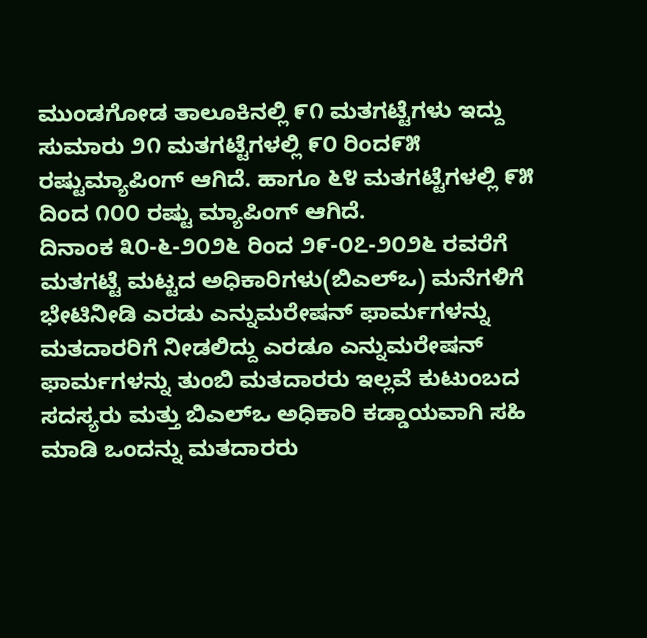ಮುಂಡಗೋಡ ತಾಲೂಕಿನಲ್ಲಿ ೯೧ ಮತಗಟ್ಟೆಗಳು ಇದ್ದು ಸುಮಾರು ೨೧ ಮತಗಟ್ಟೆಗಳಲ್ಲಿ ೯೦ ರಿಂದ೯೫ ರಷ್ಟುಮ್ಯಾಪಿಂಗ್ ಆಗಿದೆ. ಹಾಗೂ ೬೪ ಮತಗಟ್ಟೆಗಳಲ್ಲಿ ೯೫ ದಿಂದ ೧೦೦ ರಷ್ಟು ಮ್ಯಾಪಿಂಗ್ ಆಗಿದೆ.
ದಿನಾಂಕ ೩೦-೬-೨೦೨೬ ರಿಂದ ೨೯-೦೭-೨೦೨೬ ರವರೆಗೆ ಮತಗಟ್ಟೆ ಮಟ್ಟದ ಅಧಿಕಾರಿಗಳು(ಬಿಎಲ್ಒ) ಮನೆಗಳಿಗೆ ಭೇಟಿನೀಡಿ ಎರಡು ಎನ್ನುಮರೇಷನ್ ಫಾರ್ಮಗಳನ್ನು ಮತದಾರರಿಗೆ ನೀಡಲಿದ್ದು ಎರಡೂ ಎನ್ನುಮರೇಷನ್ ಫಾರ್ಮಗಳನ್ನು ತುಂಬಿ ಮತದಾರರು ಇಲ್ಲವೆ ಕುಟುಂಬದ ಸದಸ್ಯರು ಮತ್ತು ಬಿಎಲ್ಒ ಅಧಿಕಾರಿ ಕಡ್ಡಾಯವಾಗಿ ಸಹಿ ಮಾಡಿ ಒಂದನ್ನು ಮತದಾರರು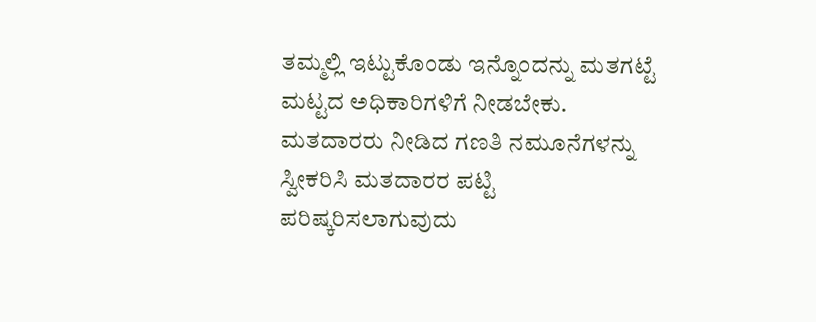ತಮ್ಮಲ್ಲಿ ಇಟ್ಟುಕೊಂಡು ಇನ್ನೊಂದನ್ನು ಮತಗಟ್ಟೆ ಮಟ್ಟದ ಅಧಿಕಾರಿಗಳಿಗೆ ನೀಡಬೇಕು. ಮತದಾರರು ನೀಡಿದ ಗಣತಿ ನಮೂನೆಗಳನ್ನು ಸ್ವೀಕರಿಸಿ ಮತದಾರರ ಪಟ್ಟಿ ಪರಿಷ್ಕರಿಸಲಾಗುವುದು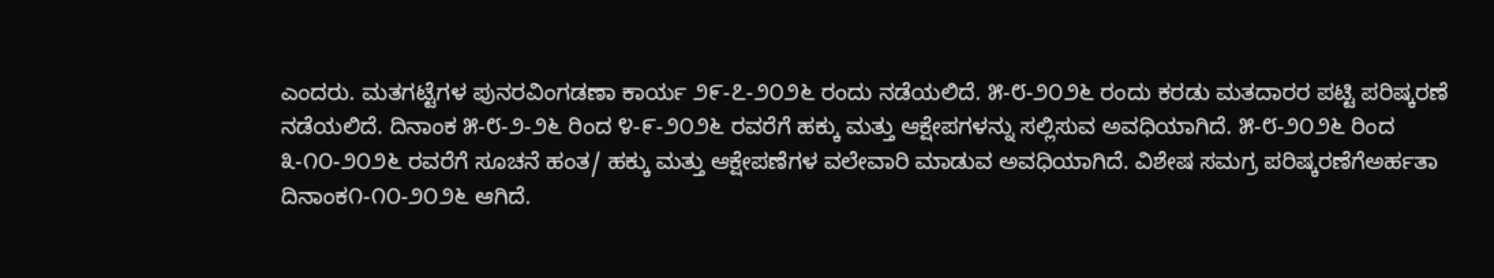ಎಂದರು. ಮತಗಟ್ಟೆಗಳ ಪುನರವಿಂಗಡಣಾ ಕಾರ್ಯ ೨೯-೭-೨೦೨೬ ರಂದು ನಡೆಯಲಿದೆ. ೫-೮-೨೦೨೬ ರಂದು ಕರಡು ಮತದಾರರ ಪಟ್ಟಿ ಪರಿಷ್ಕರಣೆ ನಡೆಯಲಿದೆ. ದಿನಾಂಕ ೫-೮-೨-೨೬ ರಿಂದ ೪-೯-೨೦೨೬ ರವರೆಗೆ ಹಕ್ಕು ಮತ್ತು ಆಕ್ಷೇಪಗಳನ್ನು ಸಲ್ಲಿಸುವ ಅವಧಿಯಾಗಿದೆ. ೫-೮-೨೦೨೬ ರಿಂದ ೩-೧೦-೨೦೨೬ ರವರೆಗೆ ಸೂಚನೆ ಹಂತ/ ಹಕ್ಕು ಮತ್ತು ಆಕ್ಷೇಪಣೆಗಳ ವಲೇವಾರಿ ಮಾಡುವ ಅವಧಿಯಾಗಿದೆ. ವಿಶೇಷ ಸಮಗ್ರ ಪರಿಷ್ಕರಣೆಗೆಅರ್ಹತಾ ದಿನಾಂಕ೧-೧೦-೨೦೨೬ ಆಗಿದೆ.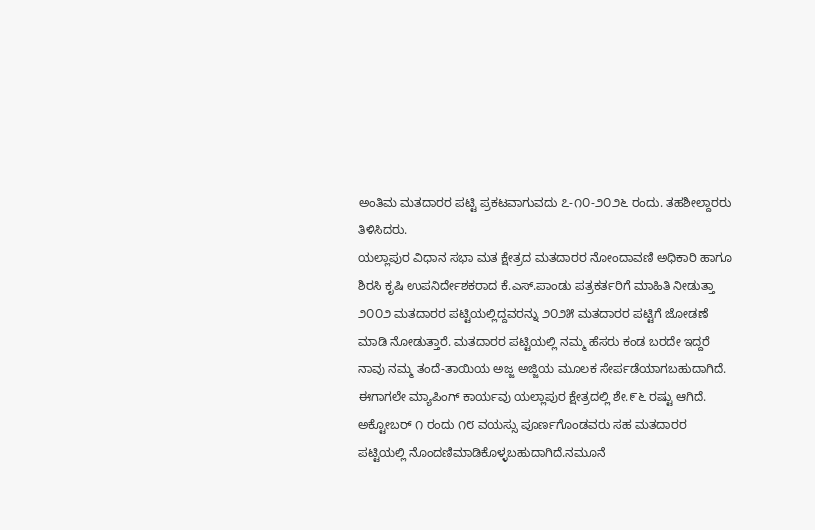ಅಂತಿಮ ಮತದಾರರ ಪಟ್ಟಿ ಪ್ರಕಟವಾಗುವದು ೭-೧೦-೨೦೨೬ ರಂದು. ತಹಶೀಲ್ದಾರರು ತಿಳಿಸಿದರು.
ಯಲ್ಲಾಪುರ ವಿಧಾನ ಸಭಾ ಮತ ಕ್ಷೇತ್ರದ ಮತದಾರರ ನೋಂದಾವಣಿ ಅಧಿಕಾರಿ ಹಾಗೂ ಶಿರಸಿ ಕೃಷಿ ಉಪನಿರ್ದೇಶಕರಾದ ಕೆ.ಎಸ್.ಪಾಂಡು ಪತ್ರಕರ್ತರಿಗೆ ಮಾಹಿತಿ ನೀಡುತ್ತಾ ೨೦೦೨ ಮತದಾರರ ಪಟ್ಟಿಯಲ್ಲಿದ್ದವರನ್ನು ೨೦೨೫ ಮತದಾರರ ಪಟ್ಟಿಗೆ ಜೋಡಣೆ ಮಾಡಿ ನೋಡುತ್ತಾರೆ. ಮತದಾರರ ಪಟ್ಟಿಯಲ್ಲಿ ನಮ್ಮ ಹೆಸರು ಕಂಡ ಬರದೇ ಇದ್ದರೆ ನಾವು ನಮ್ಮ ತಂದೆ-ತಾಯಿಯ ಅಜ್ಜ ಅಜ್ಜಿಯ ಮೂಲಕ ಸೇರ್ಪಡೆಯಾಗಬಹುದಾಗಿದೆ.
ಈಗಾಗಲೇ ಮ್ಯಾಪಿಂಗ್ ಕಾರ್ಯವು ಯಲ್ಲಾಪುರ ಕ್ಷೇತ್ರದಲ್ಲಿ ಶೇ.೯೬ ರಷ್ಟು ಆಗಿದೆ. ಅಕ್ಟೋಬರ್ ೧ ರಂದು ೧೮ ವಯಸ್ಸು ಪೂರ್ಣಗೊಂಡವರು ಸಹ ಮತದಾರರ ಪಟ್ಟಿಯಲ್ಲಿ ನೊಂದಣಿಮಾಡಿಕೊಳ್ಳಬಹುದಾಗಿದೆ.ನಮೂನೆ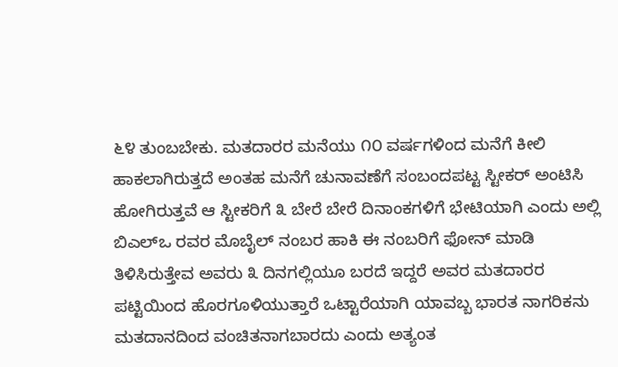೬೪ ತುಂಬಬೇಕು. ಮತದಾರರ ಮನೆಯು ೧೦ ವರ್ಷಗಳಿಂದ ಮನೆಗೆ ಕೀಲಿ ಹಾಕಲಾಗಿರುತ್ತದೆ ಅಂತಹ ಮನೆಗೆ ಚುನಾವಣೆಗೆ ಸಂಬಂದಪಟ್ಟ ಸ್ಟೀಕರ್ ಅಂಟಿಸಿ ಹೋಗಿರುತ್ತವೆ ಆ ಸ್ಟೀಕರಿಗೆ ೩ ಬೇರೆ ಬೇರೆ ದಿನಾಂಕಗಳಿಗೆ ಭೇಟಿಯಾಗಿ ಎಂದು ಅಲ್ಲಿ ಬಿಎಲ್ಒ ರವರ ಮೊಬೈಲ್ ನಂಬರ ಹಾಕಿ ಈ ನಂಬರಿಗೆ ಫೋನ್ ಮಾಡಿ ತಿಳಿಸಿರುತ್ತೇವ ಅವರು ೩ ದಿನಗಲ್ಲಿಯೂ ಬರದೆ ಇದ್ದರೆ ಅವರ ಮತದಾರರ ಪಟ್ಟಿಯಿಂದ ಹೊರಗೂಳಿಯುತ್ತಾರೆ ಒಟ್ಟಾರೆಯಾಗಿ ಯಾವಬ್ಬ ಭಾರತ ನಾಗರಿಕನು ಮತದಾನದಿಂದ ವಂಚಿತನಾಗಬಾರದು ಎಂದು ಅತ್ಯಂತ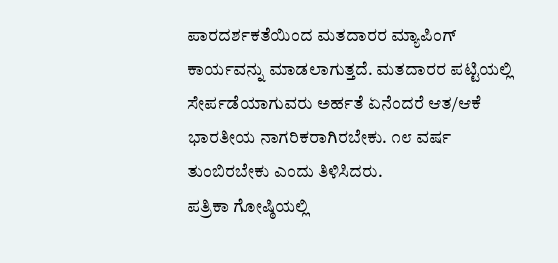ಪಾರದರ್ಶಕತೆಯಿಂದ ಮತದಾರರ ಮ್ಯಾಪಿಂಗ್ ಕಾರ್ಯವನ್ನು ಮಾಡಲಾಗುತ್ತದೆ. ಮತದಾರರ ಪಟ್ಟಿಯಲ್ಲಿ ಸೇರ್ಪಡೆಯಾಗುವರು ಅರ್ಹತೆ ಏನೆಂದರೆ ಆತ/ಆಕೆ ಭಾರತೀಯ ನಾಗರಿಕರಾಗಿರಬೇಕು. ೧೮ ವರ್ಷ ತುಂಬಿರಬೇಕು ಎಂದು ತಿಳಿಸಿದರು.
ಪತ್ರಿಕಾ ಗೋಷ್ಠಿಯಲ್ಲಿ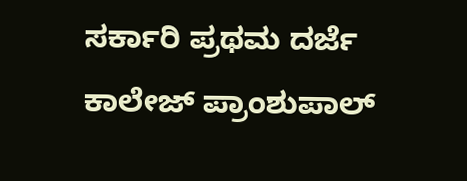ಸರ್ಕಾರಿ ಪ್ರಥಮ ದರ್ಜೆ ಕಾಲೇಜ್ ಪ್ರಾಂಶುಪಾಲ್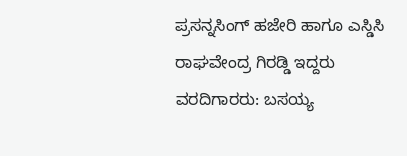ಪ್ರಸನ್ನಸಿಂಗ್ ಹಜೇರಿ ಹಾಗೂ ಎಸ್ಡಿಸಿ ರಾಘವೇಂದ್ರ ಗಿರಡ್ಡಿ ಇದ್ದರು
ವರದಿಗಾರರು: ಬಸಯ್ಯ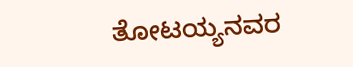ತೋಟಯ್ಯನವರ